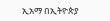ኢአማ በኢትዮጵያ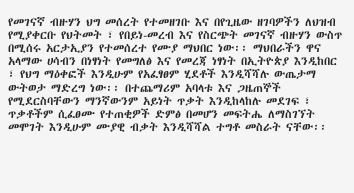የመገናኛ ብዙሃን ህግ መሰረት የተመዘገቡ እና በየጊዜው ዘገባዎችን ለህዝብ የሚያቀርቡ የህትመት ፣ የበይነ-መረብ እና የስርጭት መገናኛ ብዙሃን ውስጥ በሚሰሩ አርታኢያን የተመሰረተ የሙያ ማህበር ነው፡፡ ማህበራችን ዋና አላማው ሀሳብን በነፃነት የመግለፅ እና የመረጃ ነፃነት በኢትዮጵያ እንዲከበር ፣ የህግ ማዕቀፎች እንዲሁም የአፈፃፀም ሂደቶች እንዲሻሻሉ ውጤታማ ውትወታ ማድረግ ነው፡፡ በተጨማሪም አባላቱ እና ጋዜጠኞች የሚደርስባቸውን ማንኛውንም አይነት ጥቃት እንዲከላከሉ መደገፍ ፣ ጥቃቶችም ሲፈፀሙ የተጠቂዎች ድምፅ በመሆን መፍትሔ ለማስገኘት መሞገት እንዲሁም ሙያዊ ብቃት እንዲሻሻል ተግቶ መስራት ናቸው፡፡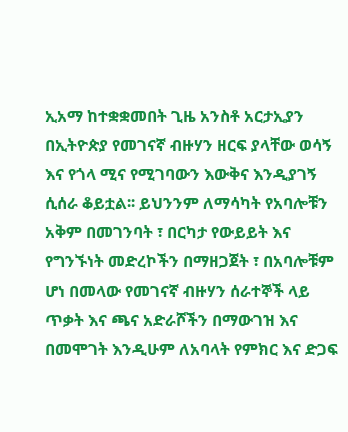ኢአማ ከተቋቋመበት ጊዜ አንስቶ አርታኢያን በኢትዮጵያ የመገናኛ ብዙሃን ዘርፍ ያላቸው ወሳኝ እና የጎላ ሚና የሚገባውን እውቅና እንዲያገኝ ሲሰራ ቆይቷል፡፡ ይህንንም ለማሳካት የአባሎቹን አቅም በመገንባት ፣ በርካታ የውይይት እና የግንኙነት መድረኮችን በማዘጋጀት ፣ በአባሎቹም ሆነ በመላው የመገናኛ ብዙሃን ሰራተኞች ላይ ጥቃት እና ጫና አድራሾችን በማውገዝ እና በመሞገት እንዲሁም ለአባላት የምክር እና ድጋፍ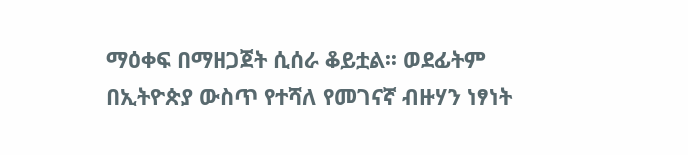ማዕቀፍ በማዘጋጀት ሲሰራ ቆይቷል፡፡ ወደፊትም በኢትዮጵያ ውስጥ የተሻለ የመገናኛ ብዙሃን ነፃነት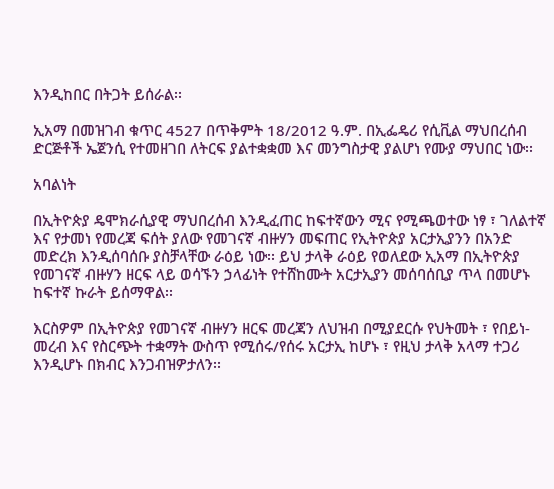እንዲከበር በትጋት ይሰራል፡፡

ኢአማ በመዝገብ ቁጥር 4527 በጥቅምት 18/2012 ዓ.ም. በኢፌዴሪ የሲቪል ማህበረሰብ ድርጅቶች ኤጀንሲ የተመዘገበ ለትርፍ ያልተቋቋመ እና መንግስታዊ ያልሆነ የሙያ ማህበር ነው፡፡

አባልነት

በኢትዮጵያ ዴሞክራሲያዊ ማህበረሰብ እንዲፈጠር ከፍተኛውን ሚና የሚጫወተው ነፃ ፣ ገለልተኛ እና የታመነ የመረጃ ፍሰት ያለው የመገናኛ ብዙሃን መፍጠር የኢትዮጵያ አርታኢያንን በአንድ መድረክ እንዲሰባሰቡ ያስቻላቸው ራዕይ ነው፡፡ ይህ ታላቅ ራዕይ የወለደው ኢአማ በኢትዮጵያ የመገናኛ ብዙሃን ዘርፍ ላይ ወሳኙን ኃላፊነት የተሸከሙት አርታኢያን መሰባሰቢያ ጥላ በመሆኑ ከፍተኛ ኩራት ይሰማዋል፡፡

እርስዎም በኢትዮጵያ የመገናኛ ብዙሃን ዘርፍ መረጃን ለህዝብ በሚያደርሱ የህትመት ፣ የበይነ-መረብ እና የስርጭት ተቋማት ውስጥ የሚሰሩ/የሰሩ አርታኢ ከሆኑ ፣ የዚህ ታላቅ አላማ ተጋሪ እንዲሆኑ በክብር እንጋብዝዎታለን፡፡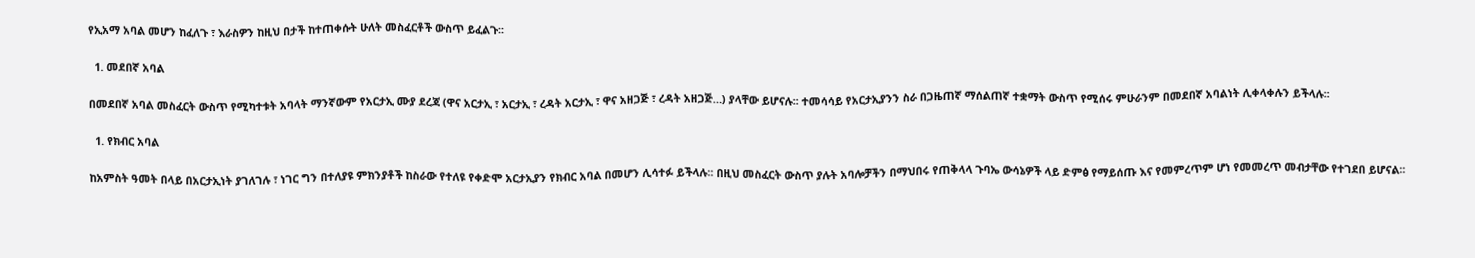የኢአማ አባል መሆን ከፈለጉ ፣ እራስዎን ከዚህ በታች ከተጠቀሱት ሁለት መስፈርቶች ውስጥ ይፈልጉ፡፡

  1. መደበኛ አባል

በመደበኛ አባል መስፈርት ውስጥ የሚካተቱት አባላት ማንኛውም የአርታኢ ሙያ ደረጃ (ዋና አርታኢ ፣ አርታኢ ፣ ረዳት አርታኢ ፣ ዋና አዘጋጅ ፣ ረዳት አዘጋጅ…) ያላቸው ይሆናሉ፡፡ ተመሳሳይ የአርታኢያንን ስራ በጋዜጠኛ ማሰልጠኛ ተቋማት ውስጥ የሚሰሩ ምሁራንም በመደበኛ አባልነት ሊቀላቀሉን ይችላሉ፡፡

  1. የክብር አባል

ከአምስት ዓመት በላይ በአርታኢነት ያገለገሉ ፣ ነገር ግን በተለያዩ ምክንያቶች ከስራው የተለዩ የቀድሞ አርታኢያን የክብር አባል በመሆን ሊሳተፉ ይችላሉ፡፡ በዚህ መስፈርት ውስጥ ያሉት አባሎቻችን በማህበሩ የጠቅላላ ጉባኤ ውሳኔዎች ላይ ድምፅ የማይሰጡ እና የመምረጥም ሆነ የመመረጥ መብታቸው የተገደበ ይሆናል፡፡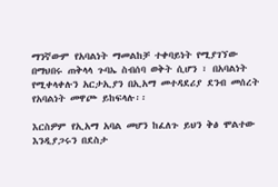ማንኛውም የአባልነት ማመልከቻ ተቀባይነት የሚያገኘው በማህበሩ ጠቅላላ ጉባኤ ስብሰባ ወቅት ሲሆን ፣ በአባልነት የሚቀላቀሉን አርታኢያን በኢአማ መተዳደሪያ ደንብ መሰረት የአባልነት መዋጮ ይከፍላሉ፡፡

እርስዎም የኢአማ አባል መሆን ከፈለጉ ይህን ቅፅ ሞልተው እንዲያጋሩን በደስታ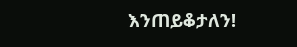እንጠይቆታለን!